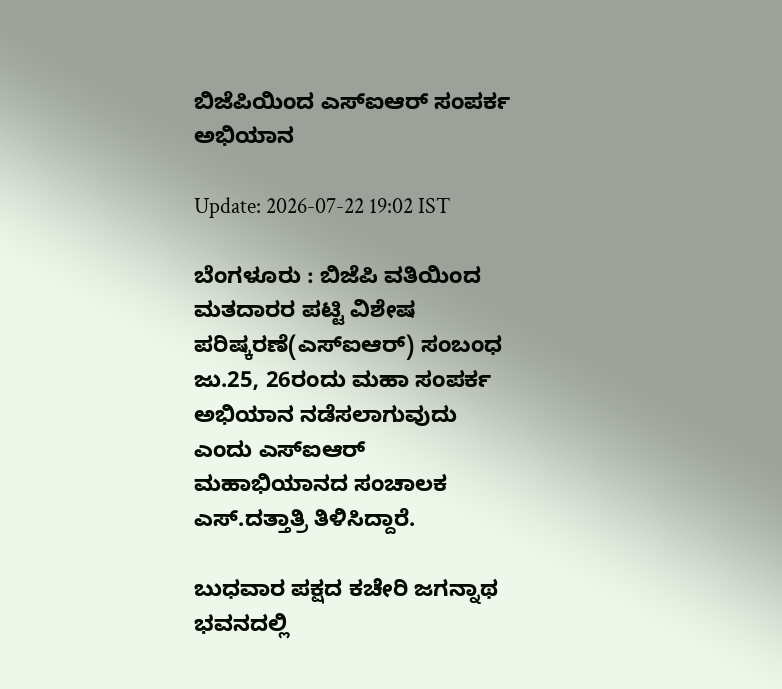ಬಿಜೆಪಿಯಿಂದ ಎಸ್‍ಐಆರ್ ಸಂಪರ್ಕ ಅಭಿಯಾನ

Update: 2026-07-22 19:02 IST

ಬೆಂಗಳೂರು : ಬಿಜೆಪಿ ವತಿಯಿಂದ ಮತದಾರರ ಪಟ್ಟಿ ವಿಶೇಷ ಪರಿಷ್ಕರಣೆ(ಎಸ್‍ಐಆರ್) ಸಂಬಂಧ ಜು.25, 26ರಂದು ಮಹಾ ಸಂಪರ್ಕ ಅಭಿಯಾನ ನಡೆಸಲಾಗುವುದು ಎಂದು ಎಸ್‍ಐಆರ್ ಮಹಾಭಿಯಾನದ ಸಂಚಾಲಕ ಎಸ್.ದತ್ತಾತ್ರಿ ತಿಳಿಸಿದ್ದಾರೆ.

ಬುಧವಾರ ಪಕ್ಷದ ಕಚೇರಿ ಜಗನ್ನಾಥ ಭವನದಲ್ಲಿ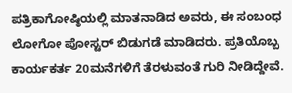ಪತ್ರಿಕಾಗೋಷ್ಠಿಯಲ್ಲಿ ಮಾತನಾಡಿದ ಅವರು, ಈ ಸಂಬಂಧ ಲೋಗೋ ಪೋಸ್ಟರ್ ಬಿಡುಗಡೆ ಮಾಡಿದರು. ಪ್ರತಿಯೊಬ್ಬ ಕಾರ್ಯಕರ್ತ 20ಮನೆಗಳಿಗೆ ತೆರಳುವಂತೆ ಗುರಿ ನೀಡಿದ್ದೇವೆ.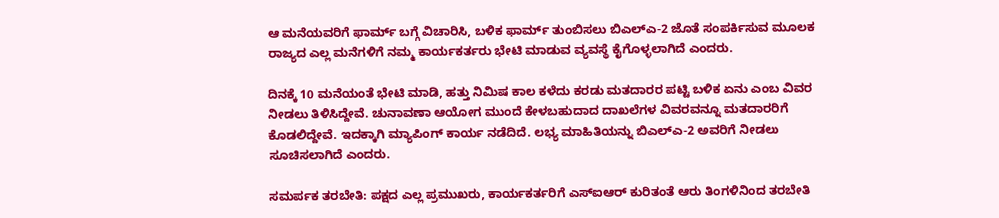ಆ ಮನೆಯವರಿಗೆ ಫಾರ್ಮ್ ಬಗ್ಗೆ ವಿಚಾರಿಸಿ, ಬಳಿಕ ಫಾರ್ಮ್ ತುಂಬಿಸಲು ಬಿಎಲ್‍ಎ-2 ಜೊತೆ ಸಂಪರ್ಕಿಸುವ ಮೂಲಕ ರಾಜ್ಯದ ಎಲ್ಲ ಮನೆಗಳಿಗೆ ನಮ್ಮ ಕಾರ್ಯಕರ್ತರು ಭೇಟಿ ಮಾಡುವ ವ್ಯವಸ್ಥೆ ಕೈಗೊಳ್ಳಲಾಗಿದೆ ಎಂದರು.

ದಿನಕ್ಕೆ 10 ಮನೆಯಂತೆ ಭೇಟಿ ಮಾಡಿ, ಹತ್ತು ನಿಮಿಷ ಕಾಲ ಕಳೆದು ಕರಡು ಮತದಾರರ ಪಟ್ಟಿ ಬಳಿಕ ಏನು ಎಂಬ ವಿವರ ನೀಡಲು ತಿಳಿಸಿದ್ದೇವೆ. ಚುನಾವಣಾ ಆಯೋಗ ಮುಂದೆ ಕೇಳಬಹುದಾದ ದಾಖಲೆಗಳ ವಿವರವನ್ನೂ ಮತದಾರರಿಗೆ ಕೊಡಲಿದ್ದೇವೆ. ಇದಕ್ಕಾಗಿ ಮ್ಯಾಪಿಂಗ್ ಕಾರ್ಯ ನಡೆದಿದೆ. ಲಭ್ಯ ಮಾಹಿತಿಯನ್ನು ಬಿಎಲ್‍ಎ-2 ಅವರಿಗೆ ನೀಡಲು ಸೂಚಿಸಲಾಗಿದೆ ಎಂದರು.

ಸಮರ್ಪಕ ತರಬೇತಿ: ಪಕ್ಷದ ಎಲ್ಲ ಪ್ರಮುಖರು, ಕಾರ್ಯಕರ್ತರಿಗೆ ಎಸ್‍ಐಆರ್ ಕುರಿತಂತೆ ಆರು ತಿಂಗಳಿನಿಂದ ತರಬೇತಿ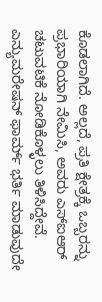ಕೊಡಲಾಗಿದೆ. ಅಲ್ಲದೆ, ಪ್ರತಿ ಕ್ಷೇತ್ರಕ್ಕೆ ಒಬ್ಬರನ್ನು ಪ್ರಭಾರಿಯಾಗಿ ನೇಮಿಸಿ, ಅವರು ಎಸ್‍ಐಆರ್ ಚಟುವಟಿಕೆ ನೋಡಿಕೊಳ್ಳಲು ತಿಳಿಸಿದ್ದೇವೆ. ಎನ್ಯುಮರೇಷನ್ ಫಾರ್ಮ್ ಭರ್ತಿ ಮಾಡುವುದೇ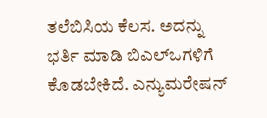ತಲೆಬಿಸಿಯ ಕೆಲಸ. ಅದನ್ನು ಭರ್ತಿ ಮಾಡಿ ಬಿಎಲ್‍ಒಗಳಿಗೆ ಕೊಡಬೇಕಿದೆ. ಎನ್ಯುಮರೇಷನ್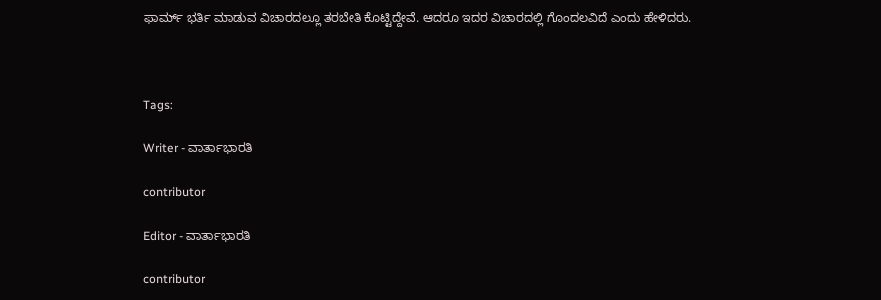ಫಾರ್ಮ್ ಭರ್ತಿ ಮಾಡುವ ವಿಚಾರದಲ್ಲೂ ತರಬೇತಿ ಕೊಟ್ಟಿದ್ದೇವೆ. ಆದರೂ ಇದರ ವಿಚಾರದಲ್ಲಿ ಗೊಂದಲವಿದೆ ಎಂದು ಹೇಳಿದರು.



Tags:

Writer - ವಾರ್ತಾಭಾರತಿ

contributor

Editor - ವಾರ್ತಾಭಾರತಿ

contributor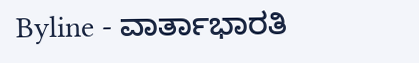Byline - ವಾರ್ತಾಭಾರತಿ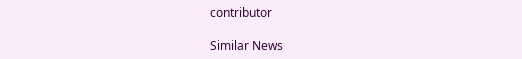contributor

Similar News